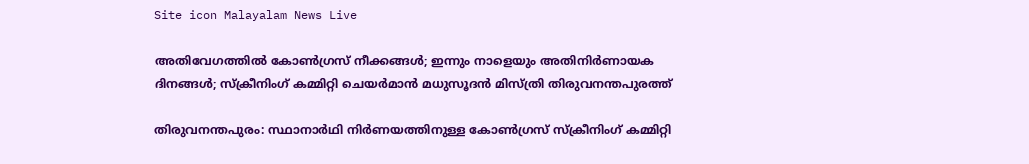Site icon Malayalam News Live

അതിവേഗത്തില്‍ കോണ്‍ഗ്രസ് നീക്കങ്ങള്‍; ഇന്നും നാളെയും അതിനിര്‍ണായക ദിനങ്ങള്‍; സ്ക്രീനിംഗ് കമ്മിറ്റി ചെയര്‍മാൻ മധുസൂദൻ മിസ്ത്രി തിരുവനന്തപുരത്ത്

തിരുവനന്തപുരം: സ്ഥാനാർഥി നിർണയത്തിനുള്ള കോണ്‍ഗ്രസ് സ്ക്രീനിംഗ് കമ്മിറ്റി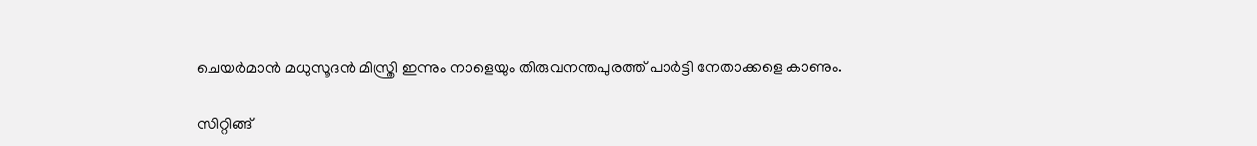ചെയർമാൻ മധുസൂദൻ മിസ്ത്രി ഇന്നും നാളെയും തിരുവനന്തപുരത്ത് പാർട്ടി നേതാക്കളെ കാണും.

സിറ്റിങ്ങ്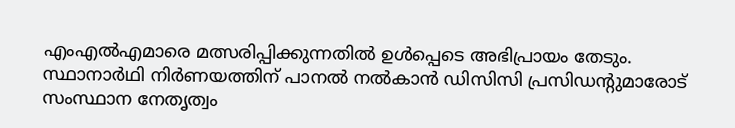എംഎല്‍എമാരെ മത്സരിപ്പിക്കുന്നതില്‍ ഉള്‍പ്പെടെ അഭിപ്രായം തേടും. സ്ഥാനാർഥി നിർണയത്തിന് പാനല്‍ നല്‍കാൻ ഡിസിസി പ്രസിഡന്‍റുമാരോട് സംസ്ഥാന നേതൃത്വം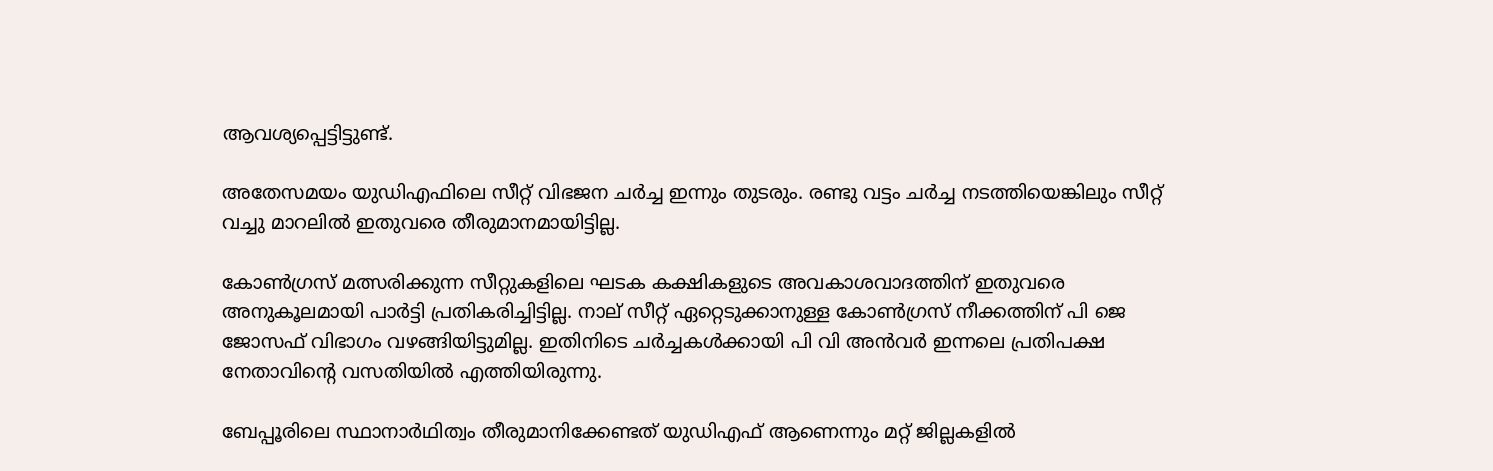ആവശ്യപ്പെട്ടിട്ടുണ്ട്.

അതേസമയം യുഡിഎഫിലെ സീറ്റ് വിഭജന ചർച്ച ഇന്നും തുടരും. രണ്ടു വട്ടം ചർച്ച നടത്തിയെങ്കിലും സീറ്റ് വച്ചു മാറലില്‍ ഇതുവരെ തീരുമാനമായിട്ടില്ല.

കോണ്‍ഗ്രസ് മത്സരിക്കുന്ന സീറ്റുകളിലെ ഘടക കക്ഷികളുടെ അവകാശവാദത്തിന് ഇതുവരെ അനുകൂലമായി പാർട്ടി പ്രതികരിച്ചിട്ടില്ല. നാല് സീറ്റ് ഏറ്റെടുക്കാനുള്ള കോണ്‍ഗ്രസ് നീക്കത്തിന് പി ജെ ജോസഫ് വിഭാഗം വഴങ്ങിയിട്ടുമില്ല. ഇതിനിടെ ചർച്ചകള്‍ക്കായി പി വി അൻവർ ഇന്നലെ പ്രതിപക്ഷ നേതാവിന്‍റെ വസതിയില്‍ എത്തിയിരുന്നു.

ബേപ്പൂരിലെ സ്ഥാനാർഥിത്വം തീരുമാനിക്കേണ്ടത് യുഡിഎഫ് ആണെന്നും മറ്റ് ജില്ലകളില്‍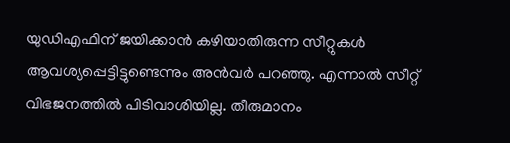യുഡിഎഫിന് ജയിക്കാൻ കഴിയാതിരുന്ന സീറ്റുകള്‍ ആവശ്യപ്പെട്ടിട്ടുണ്ടെന്നും അൻവർ പറഞ്ഞു. എന്നാല്‍ സീറ്റ് വിഭജനത്തില്‍ പിടിവാശിയില്ല. തീരുമാനം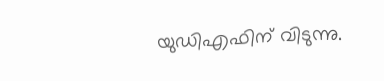യുഡിഎഫിന് വിടുന്നു.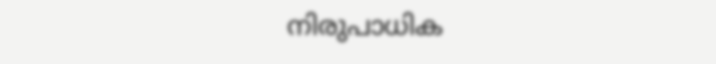നിരുപാധിക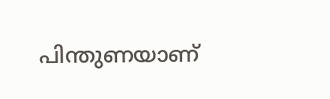പിന്തുണയാണ്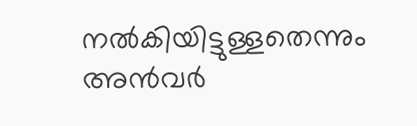നല്‍കിയിട്ടുള്ളതെന്നും അൻവർ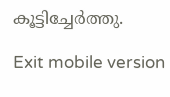കൂട്ടിച്ചേർത്തു.

Exit mobile version